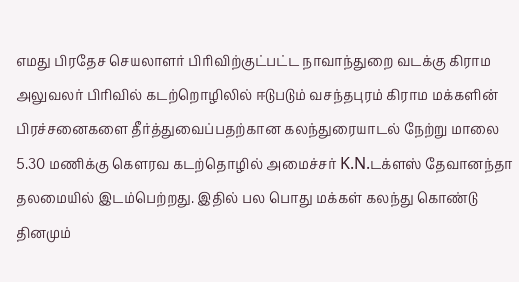எமது பிரதேச செயலாளர் பிரிவிற்குட்பட்ட நாவாந்துறை வடக்கு கிராம அலுவலர் பிரிவில் கடற்றொழிலில் ஈடுபடும் வசந்தபுரம் கிராம மக்களின் பிரச்சனைகளை தீர்த்துவைப்பதற்கான கலந்துரையாடல் நேற்று மாலை 5.30 மணிக்கு கௌரவ கடற்தொழில் அமைச்சர் K.N.டக்ளஸ் தேவானந்தா தலமையில் இடம்பெற்றது. இதில் பல பொது மக்கள் கலந்து கொண்டு தினமும்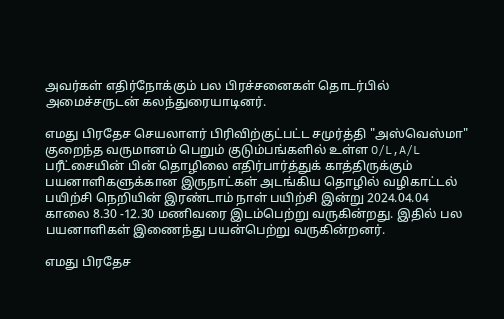அவர்கள் எதிர்நோக்கும் பல பிரச்சனைகள் தொடர்பில் அமைச்சருடன் கலந்துரையாடினர்.

எமது பிரதேச செயலாளர் பிரிவிற்குட்பட்ட சமுர்த்தி "அஸ்வெஸ்மா" குறைந்த வருமானம் பெறும் குடும்பங்களில் உள்ள O/L,A/L பரீட்சையின் பின் தொழிலை எதிர்பார்த்துக் காத்திருக்கும் பயனாளிகளுக்கான இருநாட்கள் அடங்கிய தொழில் வழிகாட்டல் பயிற்சி நெறியின் இரண்டாம் நாள் பயிற்சி இன்று 2024.04.04 காலை 8.30 -12.30 மணிவரை இடம்பெற்று வருகின்றது. இதில் பல பயனாளிகள் இணைந்து பயன்பெற்று வருகின்றனர்.

எமது பிரதேச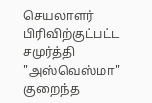செயலாளர் பிரிவிற்குட்பட்ட சமுர்த்தி "அஸ்வெஸ்மா" குறைந்த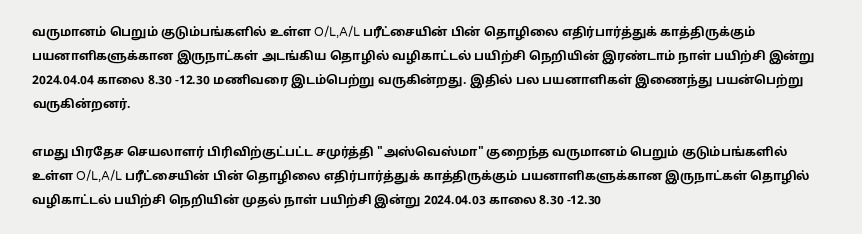வருமானம் பெறும் குடும்பங்களில் உள்ள O/L,A/L பரீட்சையின் பின் தொழிலை எதிர்பார்த்துக் காத்திருக்கும் பயனாளிகளுக்கான இருநாட்கள் அடங்கிய தொழில் வழிகாட்டல் பயிற்சி நெறியின் இரண்டாம் நாள் பயிற்சி இன்று 2024.04.04 காலை 8.30 -12.30 மணிவரை இடம்பெற்று வருகின்றது. இதில் பல பயனாளிகள் இணைந்து பயன்பெற்று வருகின்றனர்.

எமது பிரதேச செயலாளர் பிரிவிற்குட்பட்ட சமுர்த்தி "அஸ்வெஸ்மா" குறைந்த வருமானம் பெறும் குடும்பங்களில் உள்ள O/L,A/L பரீட்சையின் பின் தொழிலை எதிர்பார்த்துக் காத்திருக்கும் பயனாளிகளுக்கான இருநாட்கள் தொழில் வழிகாட்டல் பயிற்சி நெறியின் முதல் நாள் பயிற்சி இன்று 2024.04.03 காலை 8.30 -12.30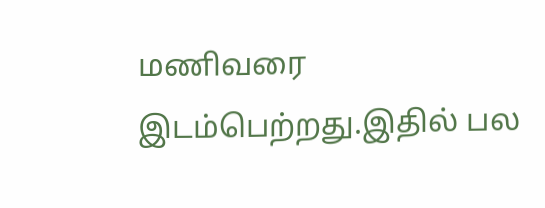மணிவரை இடம்பெற்றது.இதில் பல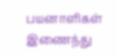பயனாளிகள் இணைந்து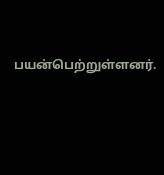பயன்பெற்றுள்ளனர்.